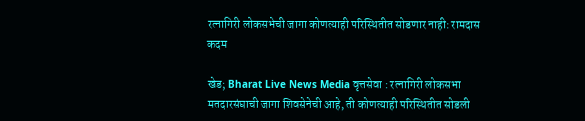रत्नागिरी लोकसभेची जागा कोणत्याही परिस्थितीत सोडणार नाही: रामदास कदम

खेड; Bharat Live News Media वृत्तसेवा : रत्नागिरी लोकसभा मतदारसंघाची जागा शिवसेनेची आहे, ती कोणत्याही परिस्थितीत सोडली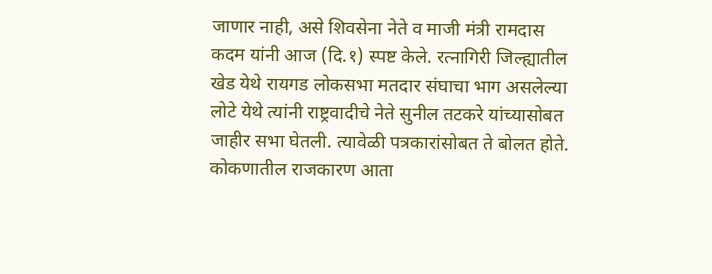जाणार नाही, असे शिवसेना नेते व माजी मंत्री रामदास कदम यांनी आज (दि.१) स्पष्ट केले. रत्नागिरी जिल्ह्यातील खेड येथे रायगड लोकसभा मतदार संघाचा भाग असलेल्या लोटे येथे त्यांनी राष्ट्रवादीचे नेते सुनील तटकरे यांच्यासोबत जाहीर सभा घेतली. त्यावेळी पत्रकारांसोबत ते बोलत होते.
कोकणातील राजकारण आता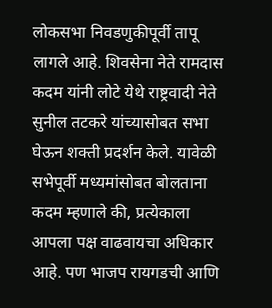लोकसभा निवडणुकीपूर्वी तापू लागले आहे. शिवसेना नेते रामदास कदम यांनी लोटे येथे राष्ट्रवादी नेते सुनील तटकरे यांच्यासोबत सभा घेऊन शक्ती प्रदर्शन केले. यावेळी सभेपूर्वी मध्यमांसोबत बोलताना कदम म्हणाले की, प्रत्येकाला आपला पक्ष वाढवायचा अधिकार आहे. पण भाजप रायगडची आणि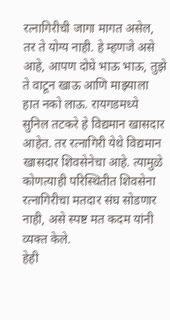रत्नागिरीची जागा मागत असेल, तर ते योग्य नाही. हे म्हणजे असे आहे, आपण दोघे भाऊ भाऊ, तुझे ते वाटून खाऊ आणि माझ्याला हात नको लाऊ. रायगडमध्ये सुनिल तटकरे हे विद्यमान खासदार आहेत. तर रत्नागिरी येथे विद्यमान खासदार शिवसेनेचा आहे. त्यामुळे कोणत्याही परिस्थितीत शिवसेना रत्नागिरीचा मतदार संघ सोडणार नाही, असे स्पष्ट मत कदम यांनी व्यक्त केले.
हेही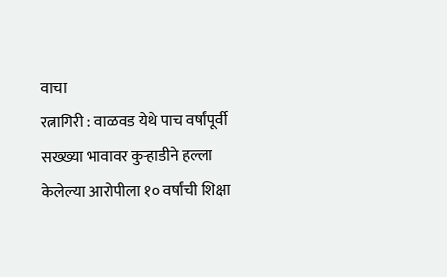वाचा
रत्नागिरी : वाळवड येथे पाच वर्षांपूर्वी सख्ख्या भावावर कुऱ्हाडीने हल्ला केलेल्या आरोपीला १० वर्षांची शिक्षा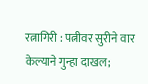रत्नागिरी : पत्नीवर सुरीने वार केल्याने गुन्हा दाखल;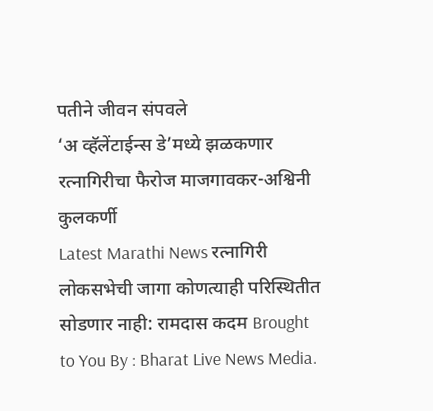पतीने जीवन संपवले
‘अ व्हॅलेंटाईन्स डे’मध्ये झळकणार रत्नागिरीचा फैरोज माजगावकर-अश्विनी कुलकर्णी
Latest Marathi News रत्नागिरी लोकसभेची जागा कोणत्याही परिस्थितीत सोडणार नाही: रामदास कदम Brought to You By : Bharat Live News Media.